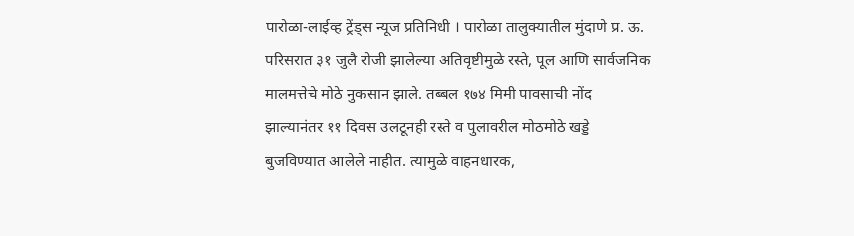पारोळा-लाईव्ह ट्रेंड्स न्यूज प्रतिनिधी । पारोळा तालुक्यातील मुंदाणे प्र. ऊ. परिसरात ३१ जुलै रोजी झालेल्या अतिवृष्टीमुळे रस्ते, पूल आणि सार्वजनिक मालमत्तेचे मोठे नुकसान झाले. तब्बल १७४ मिमी पावसाची नोंद झाल्यानंतर ११ दिवस उलटूनही रस्ते व पुलावरील मोठमोठे खड्डे बुजविण्यात आलेले नाहीत. त्यामुळे वाहनधारक,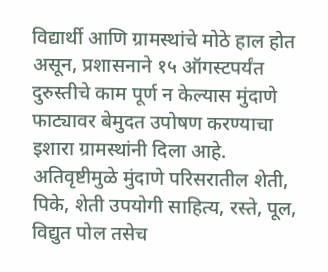विद्यार्थी आणि ग्रामस्थांचे मोठे हाल होत असून, प्रशासनाने १५ ऑगस्टपर्यंत दुरुस्तीचे काम पूर्ण न केल्यास मुंदाणे फाट्यावर बेमुदत उपोषण करण्याचा इशारा ग्रामस्थांनी दिला आहे.
अतिवृष्टीमुळे मुंदाणे परिसरातील शेती, पिके, शेती उपयोगी साहित्य, रस्ते, पूल, विद्युत पोल तसेच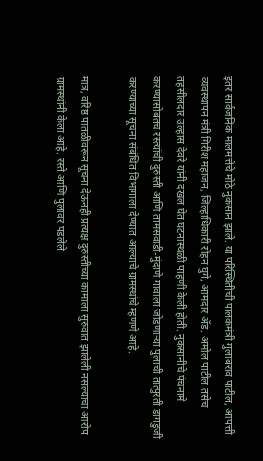इतर सार्वजनिक मालमत्तेचे मोठे नुकसान झाले. या परिस्थितीची पालकमंत्री गुलाबराव पाटील, आपत्ती व्यवस्थापन मंत्री गिरीश महाजन, जिल्हाधिकारी रोहन घुगे, आमदार ॲड. अमोल पाटील तसेच तहसीलदार उल्हास देवरे यांनी दखल घेत घटनास्थळी पाहणी केली होती. नुकसानीचे पंचनामे करण्यासोबतच रस्त्यांची दुरुस्ती आणि तामसवाडी-मुंदाणे गावाला जोडणाऱ्या पुलाची तात्पुरती डागडुजी करण्याच्या सूचना संबंधित विभागाला देण्यात आल्याचे ग्रामस्थांचे म्हणणे आहे.

मात्र, वरिष्ठ पातळीवरून सूचना देऊनही प्रत्यक्ष दुरुस्तीच्या कामाला सुरुवात झालेली नसल्याचा आरोप ग्रामस्थांनी केला आहे. रस्ते आणि पुलावर पडलेले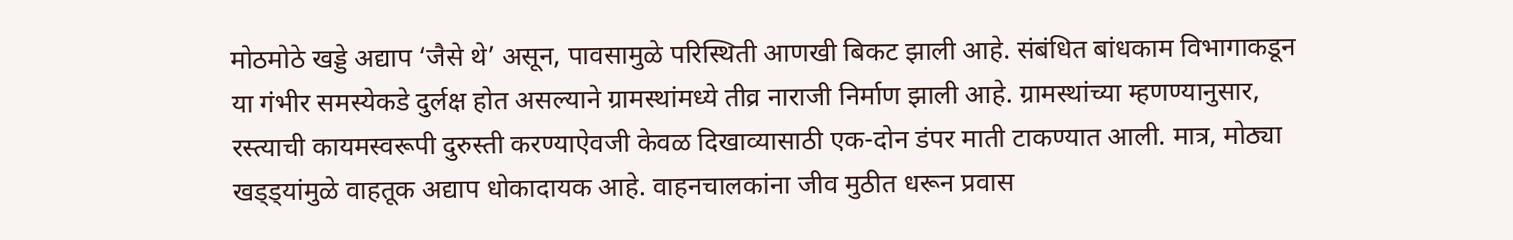मोठमोठे खड्डे अद्याप ‘जैसे थे’ असून, पावसामुळे परिस्थिती आणखी बिकट झाली आहे. संबंधित बांधकाम विभागाकडून या गंभीर समस्येकडे दुर्लक्ष होत असल्याने ग्रामस्थांमध्ये तीव्र नाराजी निर्माण झाली आहे. ग्रामस्थांच्या म्हणण्यानुसार, रस्त्याची कायमस्वरूपी दुरुस्ती करण्याऐवजी केवळ दिखाव्यासाठी एक-दोन डंपर माती टाकण्यात आली. मात्र, मोठ्या खड्ड्यांमुळे वाहतूक अद्याप धोकादायक आहे. वाहनचालकांना जीव मुठीत धरून प्रवास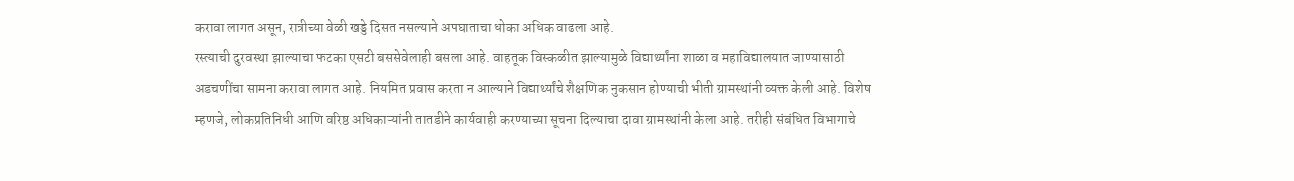करावा लागत असून, रात्रीच्या वेळी खड्डे दिसत नसल्याने अपघाताचा धोका अधिक वाढला आहे.
रस्त्याची दुरवस्था झाल्याचा फटका एसटी बससेवेलाही बसला आहे. वाहतूक विस्कळीत झाल्यामुळे विद्यार्थ्यांना शाळा व महाविद्यालयात जाण्यासाठी अडचणींचा सामना करावा लागत आहे. नियमित प्रवास करता न आल्याने विद्यार्थ्यांचे शैक्षणिक नुकसान होण्याची भीती ग्रामस्थांनी व्यक्त केली आहे. विशेष म्हणजे, लोकप्रतिनिधी आणि वरिष्ठ अधिकाऱ्यांनी तातडीने कार्यवाही करण्याच्या सूचना दिल्याचा दावा ग्रामस्थांनी केला आहे. तरीही संबंधित विभागाचे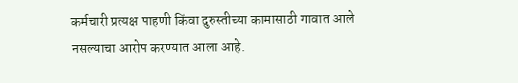कर्मचारी प्रत्यक्ष पाहणी किंवा दुरुस्तीच्या कामासाठी गावात आले नसल्याचा आरोप करण्यात आला आहे.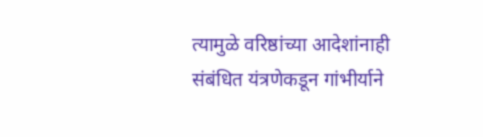त्यामुळे वरिष्ठांच्या आदेशांनाही संबंधित यंत्रणेकडून गांभीर्याने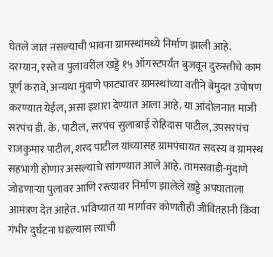घेतले जात नसल्याची भावना ग्रामस्थांमध्ये निर्माण झाली आहे.
दरम्यान, रस्ते व पुलावरील खड्डे १५ ऑगस्टपर्यंत बुजवून दुरुस्तीचे काम पूर्ण करावे, अन्यथा मुंदाणे फाट्यावर ग्रामस्थांच्या वतीने बेमुदत उपोषण करण्यात येईल, असा इशारा देण्यात आला आहे. या आंदोलनात माजी सरपंच डी. के. पाटील, सरपंच सुलाबाई रोहिदास पाटील, उपसरपंच राजकुमार पाटील, शरद पाटील यांच्यासह ग्रामपंचायत सदस्य व ग्रामस्थ सहभागी होणार असल्याचे सांगण्यात आले आहे. तामसवाडी-मुंदाणे जोडणाऱ्या पुलावर आणि रस्त्यावर निर्माण झालेले खड्डे अपघाताला आमंत्रण देत आहेत. भविष्यात या मार्गावर कोणतीही जीवितहानी किंवा गंभीर दुर्घटना घडल्यास त्याची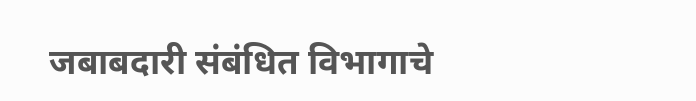जबाबदारी संबंधित विभागाचे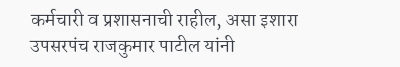कर्मचारी व प्रशासनाची राहील, असा इशारा उपसरपंच राजकुमार पाटील यांनी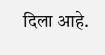दिला आहे.